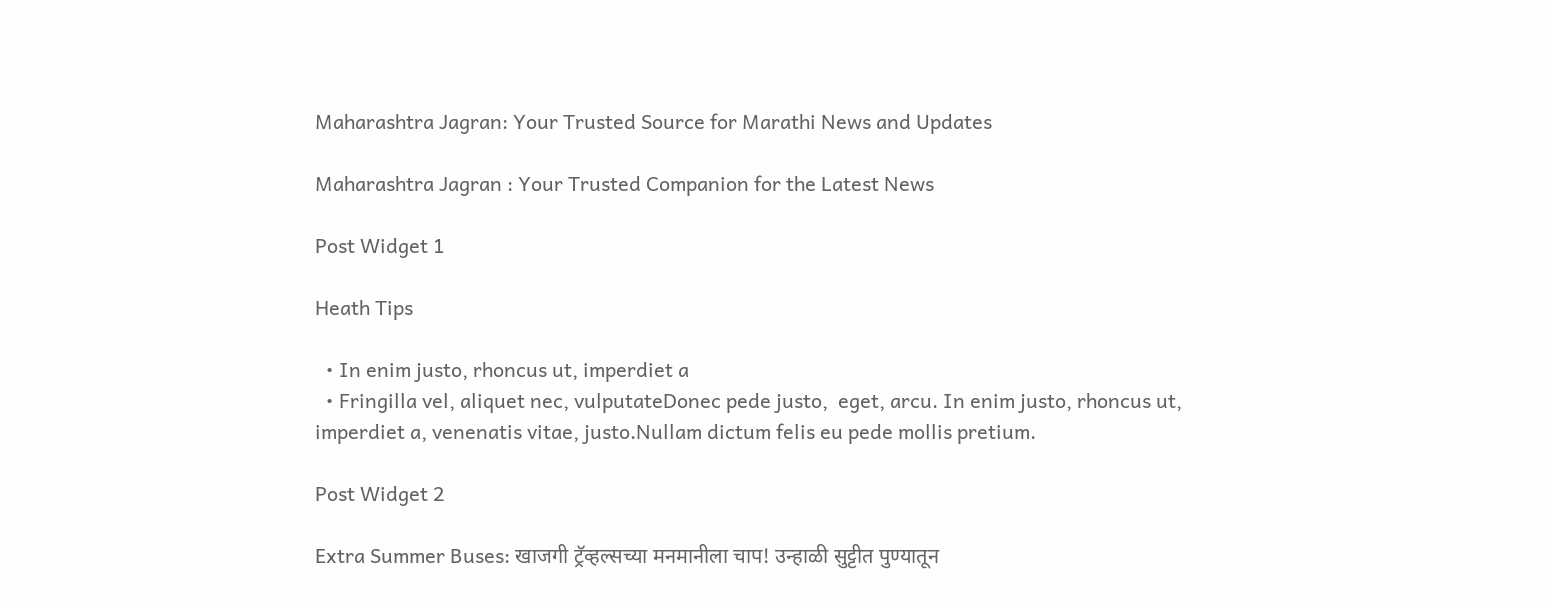Maharashtra Jagran: Your Trusted Source for Marathi News and Updates

Maharashtra Jagran : Your Trusted Companion for the Latest News

Post Widget 1

Heath Tips

  • In enim justo, rhoncus ut, imperdiet a
  • Fringilla vel, aliquet nec, vulputateDonec pede justo,  eget, arcu. In enim justo, rhoncus ut, imperdiet a, venenatis vitae, justo.Nullam dictum felis eu pede mollis pretium.

Post Widget 2

Extra Summer Buses: खाजगी ट्रॅव्हल्सच्या मनमानीला चाप! उन्हाळी सुट्टीत पुण्यातून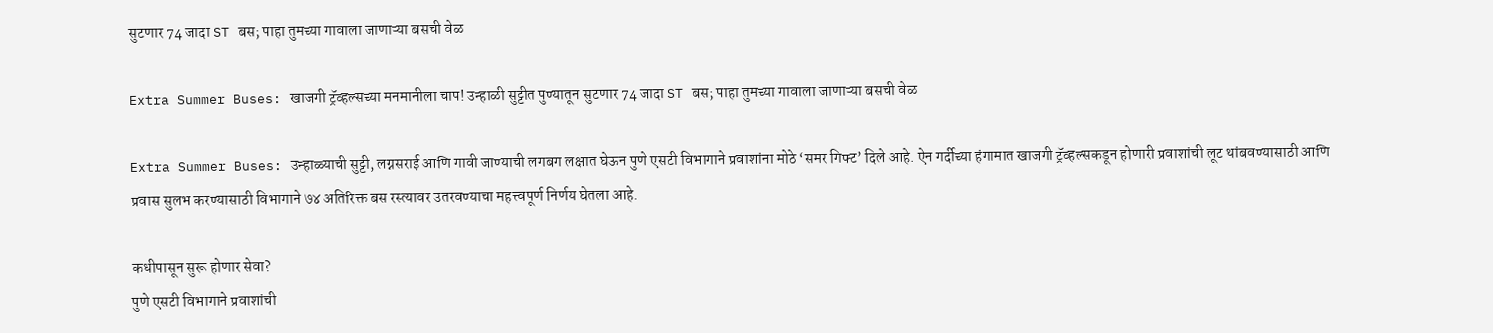सुटणार 74 जादा ST बस; पाहा तुमच्या गावाला जाणाऱ्या बसची वेळ

Extra Summer Buses: खाजगी ट्रॅव्हल्सच्या मनमानीला चाप! उन्हाळी सुट्टीत पुण्यातून सुटणार 74 जादा ST बस; पाहा तुमच्या गावाला जाणाऱ्या बसची वेळ

Extra Summer Buses: उन्हाळ्याची सुट्टी, लग्नसराई आणि गावी जाण्याची लगबग लक्षात घेऊन पुणे एसटी विभागाने प्रवाशांना मोठे ‘समर गिफ्ट’ दिले आहे. ऐन गर्दीच्या हंगामात खाजगी ट्रॅव्हल्सकडून होणारी प्रवाशांची लूट थांबवण्यासाठी आणि प्रवास सुलभ करण्यासाठी विभागाने ७४ अतिरिक्त बस रस्त्यावर उतरवण्याचा महत्त्वपूर्ण निर्णय घेतला आहे.

कधीपासून सुरू होणार सेवा?
पुणे एसटी विभागाने प्रवाशांची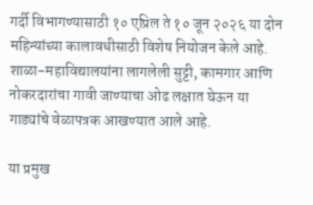गर्दी विभागण्यासाठी १० एप्रिल ते १० जून २०२६ या दोन महिन्यांच्या कालावधीसाठी विशेष नियोजन केले आहे. शाळा-महाविद्यालयांना लागलेली सुट्टी, कामगार आणि नोकरदारांचा गावी जाण्याचा ओढ लक्षात घेऊन या गाड्यांचे वेळापत्रक आखण्यात आले आहे.

या प्रमुख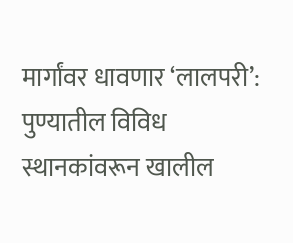मार्गांवर धावणार ‘लालपरी’:
पुण्यातील विविध स्थानकांवरून खालील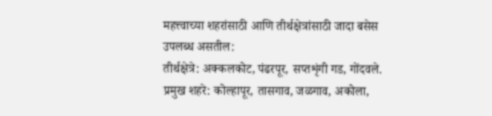महत्त्वाच्या शहरांसाठी आणि तीर्थक्षेत्रांसाठी जादा बसेस उपलब्ध असतील:
तीर्थक्षेत्रे: अक्कलकोट, पंढरपूर, सप्तशृंगी गड, गोंदवले.
प्रमुख शहरे: कोल्हापूर, तासगाव, जळगाव, अकोला,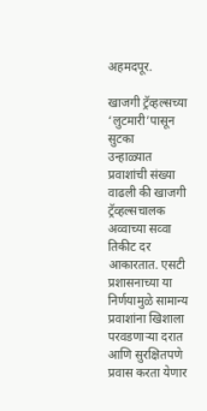अहमदपूर.

खाजगी ट्रॅव्हल्सच्या ‘लुटमारी’पासून सुटका
उन्हाळ्यात प्रवाशांची संख्या वाढली की खाजगी ट्रॅव्हल्सचालक अव्वाच्या सव्वा तिकीट दर आकारतात. एसटी प्रशासनाच्या या निर्णयामुळे सामान्य प्रवाशांना खिशाला परवडणाऱ्या दरात आणि सुरक्षितपणे प्रवास करता येणार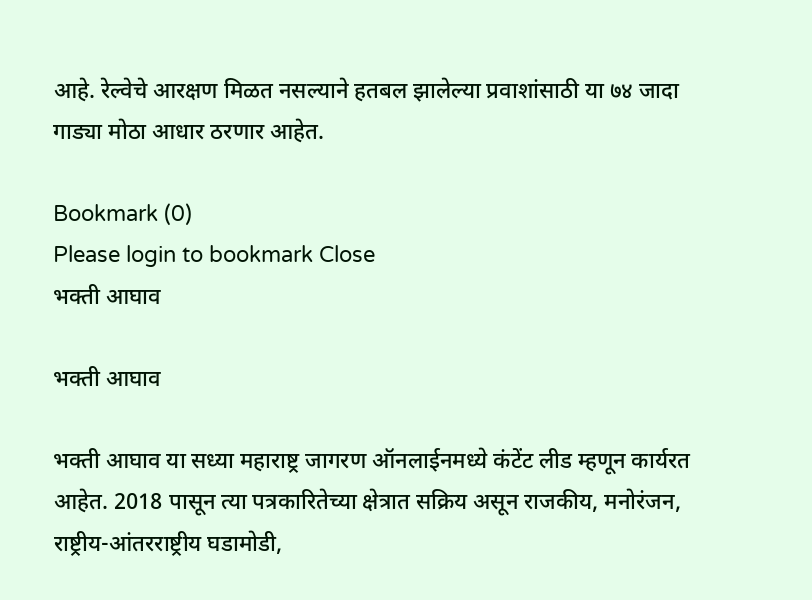आहे. रेल्वेचे आरक्षण मिळत नसल्याने हतबल झालेल्या प्रवाशांसाठी या ७४ जादा गाड्या मोठा आधार ठरणार आहेत.

Bookmark (0)
Please login to bookmark Close
भक्ती आघाव

भक्ती आघाव

भक्ती आघाव या सध्या महाराष्ट्र जागरण ऑनलाईनमध्ये कंटेंट लीड म्हणून कार्यरत आहेत. 2018 पासून त्या पत्रकारितेच्या क्षेत्रात सक्रिय असून राजकीय, मनोरंजन, राष्ट्रीय-आंतरराष्ट्रीय घडामोडी,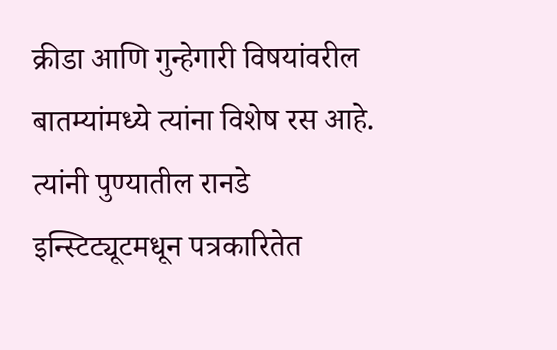क्रीडा आणि गुन्हेगारी विषयांवरील बातम्यांमध्ये त्यांना विशेष रस आहे. त्यांनी पुण्यातील रानडे इन्स्टिट्यूटमधून पत्रकारितेत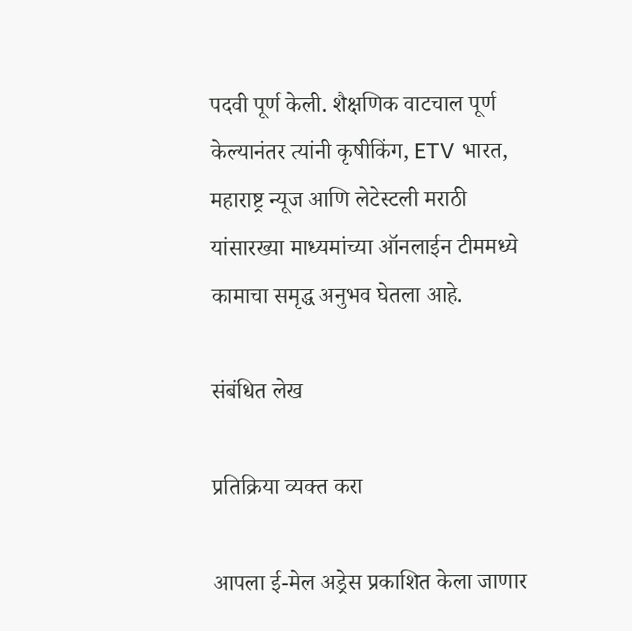पदवी पूर्ण केली. शैक्षणिक वाटचाल पूर्ण केल्यानंतर त्यांनी कृषीकिंग, ETV भारत, महाराष्ट्र न्यूज आणि लेटेस्टली मराठी यांसारख्या माध्यमांच्या ऑनलाईन टीममध्ये कामाचा समृद्ध अनुभव घेतला आहे.

संबंधित लेख

प्रतिक्रिया व्यक्त करा

आपला ई-मेल अड्रेस प्रकाशित केला जाणार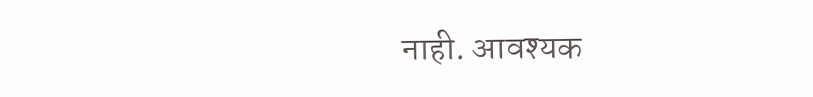नाही. आवश्यक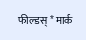फील्डस् * मार्क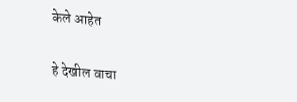केले आहेत

हे देखील वाचा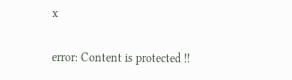x

error: Content is protected !!